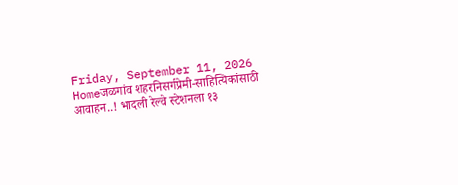Friday, September 11, 2026
Homeजळगांव शहरनिसर्गप्रेमी-साहित्यिकांसाठी आवाहन..! भादली रेल्वे स्टेशनला १३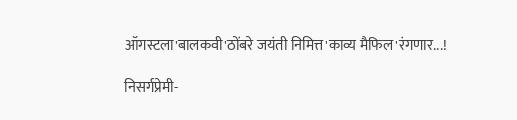ऑगस्टला'बालकवी'ठोंबरे जयंती निमित्त'काव्य मैफिल'रंगणार...!

निसर्गप्रेमी-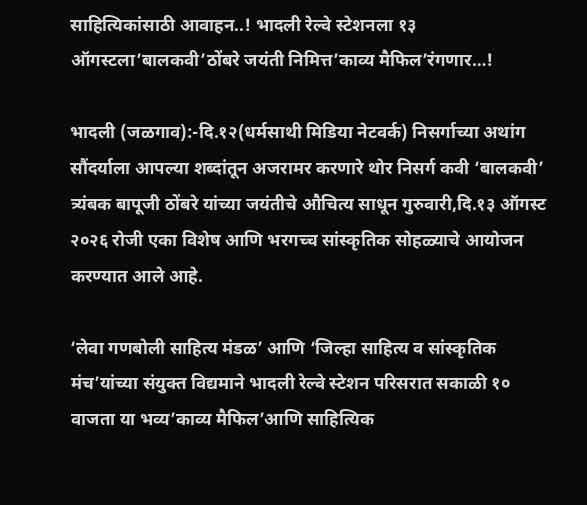साहित्यिकांसाठी आवाहन..! भादली रेल्वे स्टेशनला १३ ऑगस्टला’बालकवी’ठोंबरे जयंती निमित्त’काव्य मैफिल’रंगणार…!

भादली (जळगाव):-दि.१२(धर्मसाथी मिडिया नेटवर्क) निसर्गाच्या अथांग सौंदर्याला आपल्या शब्दांतून अजरामर करणारे थोर निसर्ग कवी ‘बालकवी’ त्र्यंबक बापूजी ठोंबरे यांच्या जयंतीचे औचित्य साधून गुरुवारी,दि.१३ ऑगस्ट २०२६ रोजी एका विशेष आणि भरगच्च सांस्कृतिक सोहळ्याचे आयोजन करण्यात आले आहे.

‘लेवा गणबोली साहित्य मंडळ’ आणि ‘जिल्हा साहित्य व सांस्कृतिक मंच’यांच्या संयुक्त विद्यमाने भादली रेल्वे स्टेशन परिसरात सकाळी १० वाजता या भव्य’काव्य मैफिल’आणि साहित्यिक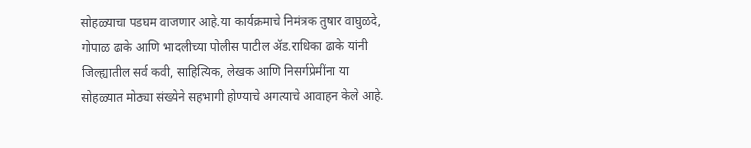सोहळ्याचा पडघम वाजणार आहे.या कार्यक्रमाचे निमंत्रक तुषार वाघुळदे, गोपाळ ढाके आणि भादलीच्या पोलीस पाटील ॲड.राधिका ढाके यांनी जिल्ह्यातील सर्व कवी, साहित्यिक, लेखक आणि निसर्गप्रेमींना या सोहळ्यात मोठ्या संख्येने सहभागी होण्याचे अगत्याचे आवाहन केले आहे.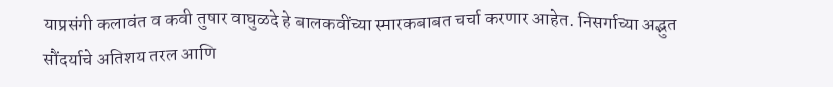याप्रसंगी कलावंत व कवी तुषार वाघुळदे हे बालकवींच्या स्मारकबाबत चर्चा करणार आहेत. निसर्गाच्या अद्भुत सौंदर्याचे अतिशय तरल आणि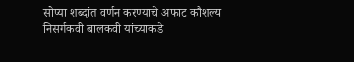सोप्या शब्दांत वर्णन करण्याचे अफाट कौशल्य निसर्गकवी बालकवी यांच्याकडे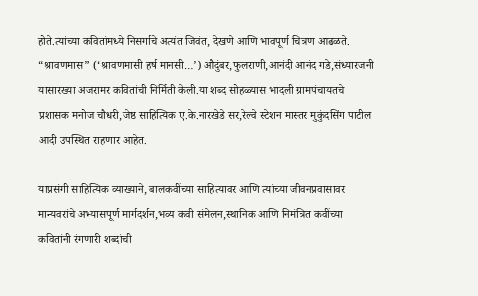होते.त्यांच्या कवितांमध्ये निसर्गाचे अत्यंत जिवंत, देखणे आणि भावपूर्ण चित्रण आढळते. “श्रावणमास” (‘श्रावणमासी हर्ष मानसी…’) औदुंबर,फुलराणी,आनंदी आनंद गडे,संध्यारजनी यासारख्या अजरामर कवितांची निर्मिती केली.या शब्द सोहळ्यास भादली ग्रामपंचायतचे प्रशासक मनोज चौधरी,जेष्ठ साहित्यिक ए.के.नारखेडे सर,रेल्वे स्टेशन मास्तर मुकुंदसिंग पाटील आदी उपस्थित राहणार आहेत.

याप्रसंगी साहित्यिक व्याख्याने, बालकवींच्या साहित्यावर आणि त्यांच्या जीवनप्रवासावर मान्यवरांचे अभ्यासपूर्ण मार्गदर्शन,भव्य कवी संमेलन,स्थानिक आणि निमंत्रित कवींच्या कवितांनी रंगणारी शब्दांची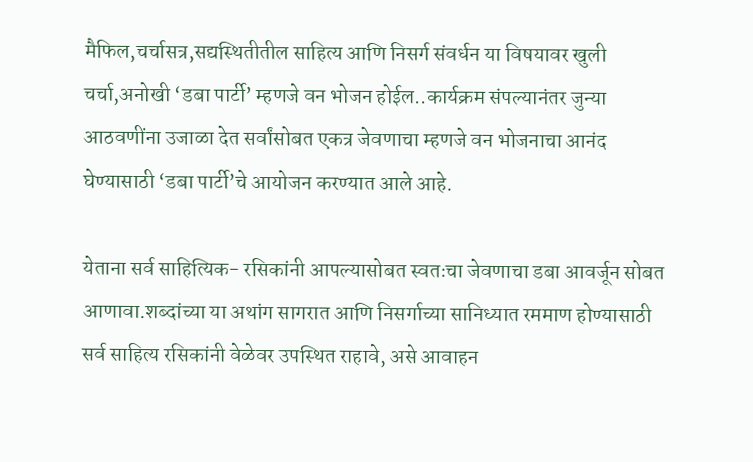मैफिल,चर्चासत्र,सद्यस्थितीतील साहित्य आणि निसर्ग संवर्धन या विषयावर खुली चर्चा,अनोखी ‘डबा पार्टी’ म्हणजे वन भोजन होईल..कार्यक्रम संपल्यानंतर जुन्या आठवणींना उजाळा देत सर्वांसोबत एकत्र जेवणाचा म्हणजे वन भोजनाचा आनंद घेण्यासाठी ‘डबा पार्टी’चे आयोजन करण्यात आले आहे.

येताना सर्व साहित्यिक- रसिकांनी आपल्यासोबत स्वतःचा जेवणाचा डबा आवर्जून सोबत आणावा.शब्दांच्या या अथांग सागरात आणि निसर्गाच्या सानिध्यात रममाण होण्यासाठी सर्व साहित्य रसिकांनी वेळेवर उपस्थित राहावे, असे आवाहन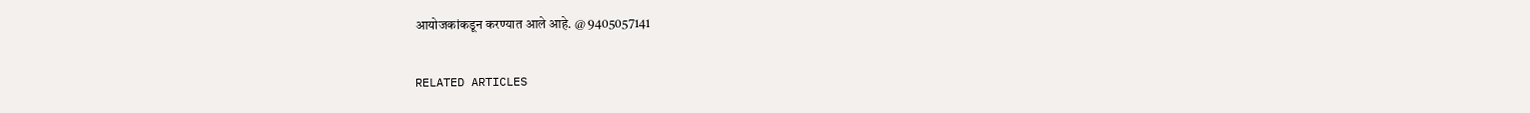आयोजकांकडून करण्यात आले आहे. @ 9405057141

RELATED ARTICLES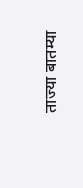ताज्या बातम्या